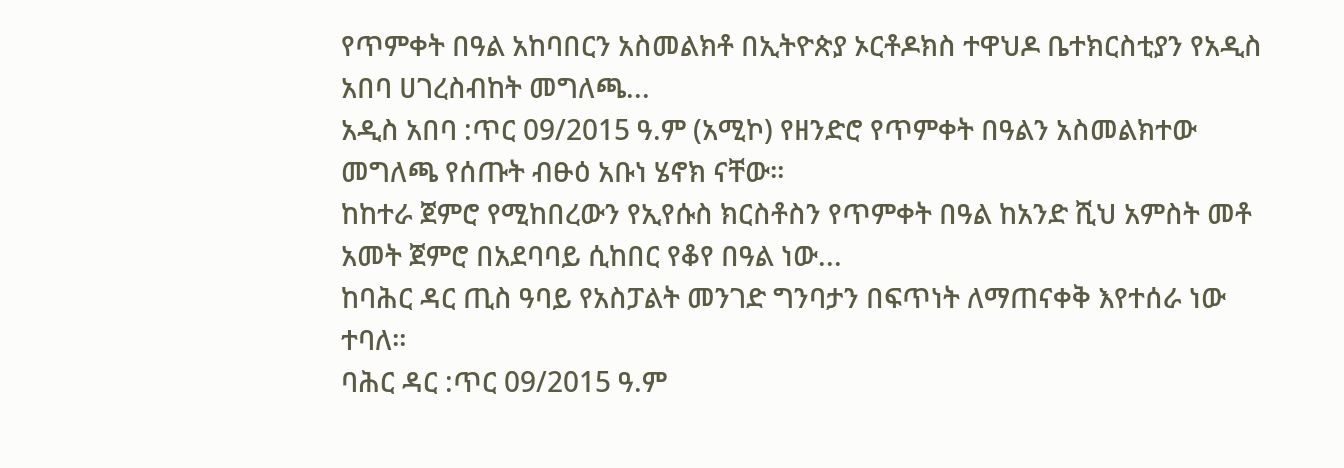የጥምቀት በዓል አከባበርን አስመልክቶ በኢትዮጵያ ኦርቶዶክስ ተዋህዶ ቤተክርስቲያን የአዲስ አበባ ሀገረስብከት መግለጫ...
አዲስ አበባ :ጥር 09/2015 ዓ.ም (አሚኮ) የዘንድሮ የጥምቀት በዓልን አስመልክተው መግለጫ የሰጡት ብፁዕ አቡነ ሄኖክ ናቸው።
ከከተራ ጀምሮ የሚከበረውን የኢየሱስ ክርስቶስን የጥምቀት በዓል ከአንድ ሺህ አምስት መቶ አመት ጀምሮ በአደባባይ ሲከበር የቆየ በዓል ነው...
ከባሕር ዳር ጢስ ዓባይ የአስፓልት መንገድ ግንባታን በፍጥነት ለማጠናቀቅ እየተሰራ ነው ተባለ።
ባሕር ዳር :ጥር 09/2015 ዓ.ም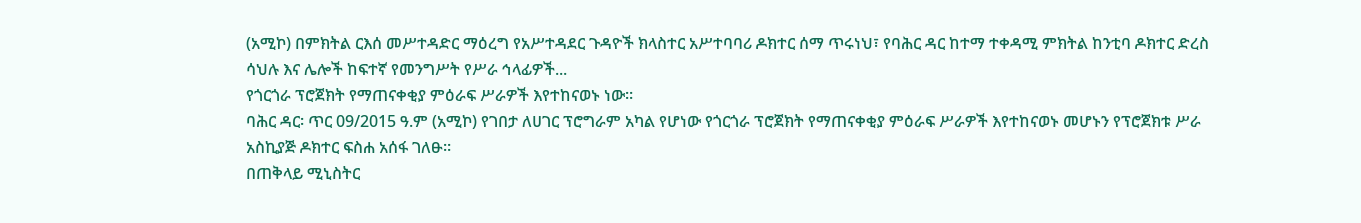(አሚኮ) በምክትል ርእሰ መሥተዳድር ማዕረግ የአሥተዳደር ጉዳዮች ክላስተር አሥተባባሪ ዶክተር ሰማ ጥሩነህ፣ የባሕር ዳር ከተማ ተቀዳሚ ምክትል ከንቲባ ዶክተር ድረስ ሳህሉ እና ሌሎች ከፍተኛ የመንግሥት የሥራ ኅላፊዎች...
የጎርጎራ ፕሮጀክት የማጠናቀቂያ ምዕራፍ ሥራዎች እየተከናወኑ ነው።
ባሕር ዳር፡ ጥር 09/2015 ዓ.ም (አሚኮ) የገበታ ለሀገር ፕሮግራም አካል የሆነው የጎርጎራ ፕሮጀክት የማጠናቀቂያ ምዕራፍ ሥራዎች እየተከናወኑ መሆኑን የፕሮጀክቱ ሥራ አስኪያጅ ዶክተር ፍስሐ አሰፋ ገለፁ።
በጠቅላይ ሚኒስትር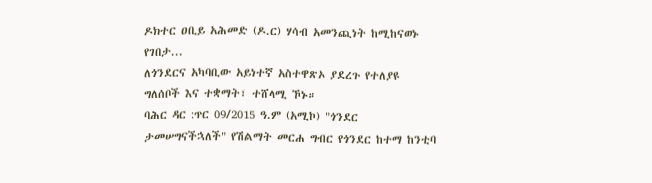ዶክተር ዐቢይ አሕመድ (ዶ.ር) ሃሳብ አመንጪነት ከሚከናወኑ የገበታ...
ለጎንደርና አካባቢው አይነተኛ አስተዋጽኦ ያደረጉ የተለያዩ ግለሰቦች እና ተቋማት፣ ተሸላሚ ኾኑ።
ባሕር ዳር :ጥር 09/2015 ዓ.ም (አሚኮ) "ጎንደር ታመሠግናችኋለች" የሽልማት መርሐ ግብር የጎንደር ከተማ ከንቲባ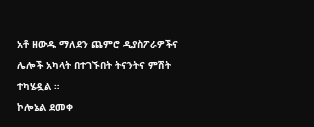አቶ ዘውዱ ማለደን ጨምሮ ዲያስፖራዎችና ሌሎች አካላት በተገኙበት ትናንትና ምሽት ተካሄዷል ።
ኮሎኔል ደመቀ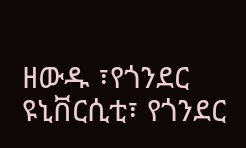ዘውዱ ፣የጎንደር ዩኒቨርሲቲ፣ የጎንደር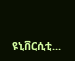ዩኒቨርሲቲ...